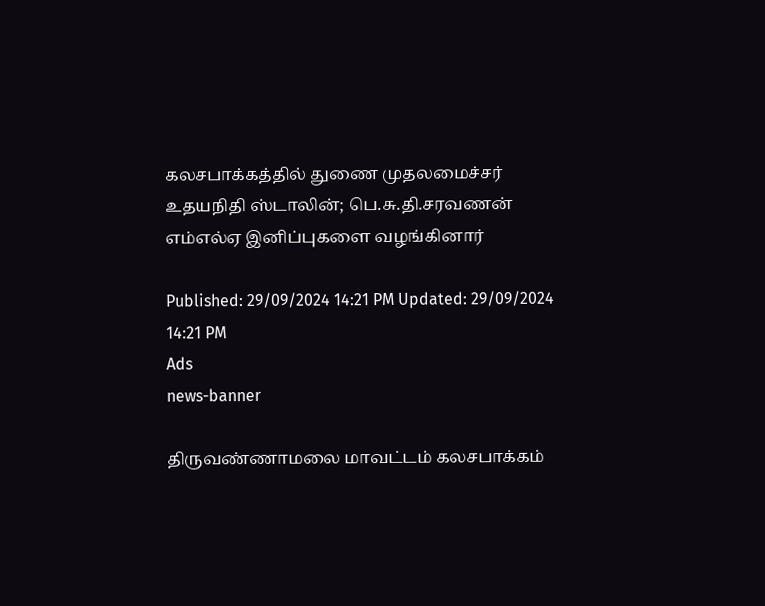கலசபாக்கத்தில் துணை முதலமைச்சர் உதயநிதி ஸ்டாலின்; பெ.சு.தி.சரவணன் எம்எல்ஏ இனிப்புகளை வழங்கினார்

Published: 29/09/2024 14:21 PM Updated: 29/09/2024 14:21 PM
Ads
news-banner

திருவண்ணாமலை மாவட்டம் கலசபாக்கம்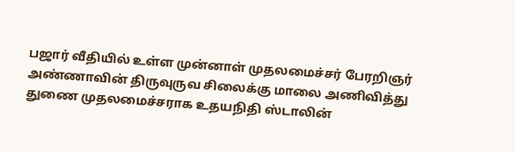பஜார் வீதியில் உள்ள முன்னாள் முதலமைச்சர் பேரறிஞர் அண்ணாவின் திருவுருவ சிலைக்கு மாலை அணிவித்து துணை முதலமைச்சராக உதயநிதி ஸ்டாலின்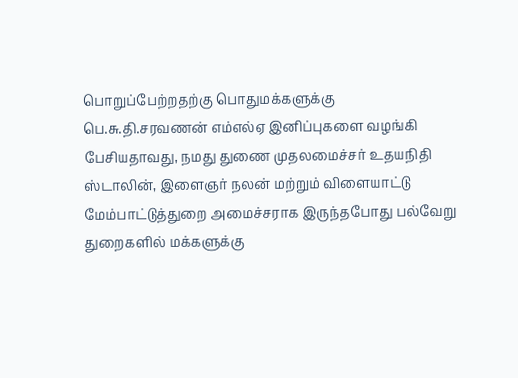பொறுப்பேற்றதற்கு பொதுமக்களுக்கு பெ.சு.தி.சரவணன் எம்எல்ஏ இனிப்புகளை வழங்கி பேசியதாவது, நமது துணை முதலமைச்சர் உதயநிதி ஸ்டாலின், இளைஞர் நலன் மற்றும் விளையாட்டு மேம்பாட்டுத்துறை அமைச்சராக இருந்தபோது பல்வேறு துறைகளில் மக்களுக்கு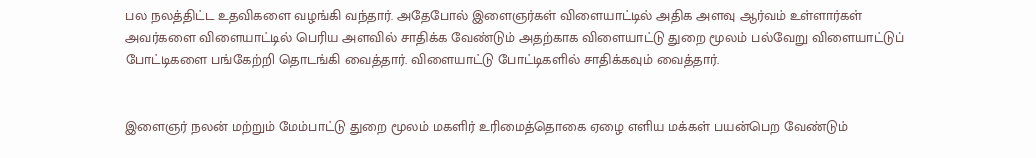பல நலத்திட்ட உதவிகளை வழங்கி வந்தார். அதேபோல் இளைஞர்கள் விளையாட்டில் அதிக அளவு ஆர்வம் உள்ளார்கள் அவர்களை விளையாட்டில் பெரிய அளவில் சாதிக்க வேண்டும் அதற்காக விளையாட்டு துறை மூலம் பல்வேறு விளையாட்டுப் போட்டிகளை பங்கேற்றி தொடங்கி வைத்தார். விளையாட்டு போட்டிகளில் சாதிக்கவும் வைத்தார்.


இளைஞர் நலன் மற்றும் மேம்பாட்டு துறை மூலம் மகளிர் உரிமைத்தொகை ஏழை எளிய மக்கள் பயன்பெற வேண்டும்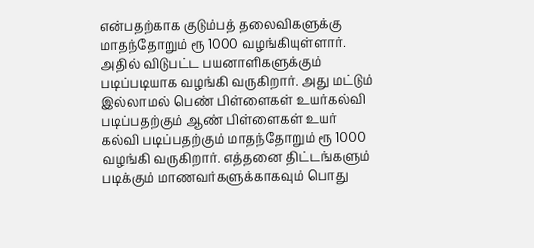என்பதற்காக குடும்பத் தலைவிகளுக்கு மாதந்தோறும் ரூ 1000 வழங்கியுள்ளார். அதில் விடுபட்ட பயனாளிகளுக்கும் படிப்படியாக வழங்கி வருகிறார். அது மட்டும் இல்லாமல் பெண் பிள்ளைகள் உயர்கல்வி படிப்பதற்கும் ஆண் பிள்ளைகள் உயர் கல்வி படிப்பதற்கும் மாதந்தோறும் ரூ 1000 வழங்கி வருகிறார். எத்தனை திட்டங்களும் படிக்கும் மாணவர்களுக்காகவும் பொது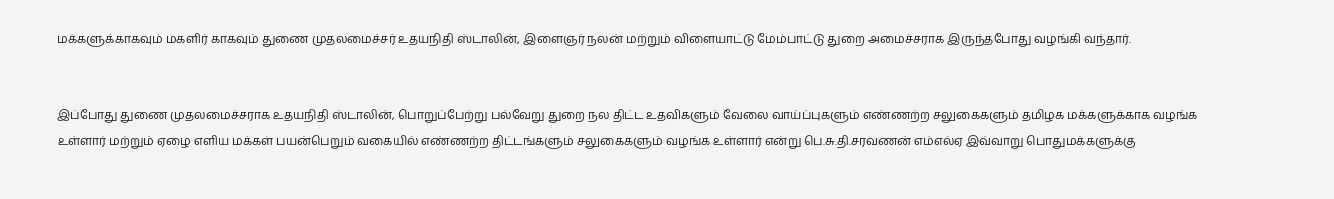மக்களுக்காகவும் மகளிர் காகவும் துணை முதலமைச்சர் உதயநிதி ஸ்டாலின், இளைஞர் நலன் மற்றும் விளையாட்டு மேம்பாட்டு துறை அமைச்சராக இருந்தபோது வழங்கி வந்தார்.


இப்போது துணை முதலமைச்சராக உதயநிதி ஸ்டாலின், பொறுப்பேற்று பல்வேறு துறை நல திட்ட உதவிகளும் வேலை வாய்ப்புகளும் எண்ணற்ற சலுகைகளும் தமிழக மக்களுக்காக வழங்க உள்ளார் மற்றும் ஏழை எளிய மக்கள் பயன்பெறும் வகையில் எண்ணற்ற திட்டங்களும் சலுகைகளும் வழங்க உள்ளார் என்று பெ.சு.தி.சரவணன் எம்எல்ஏ இவ்வாறு பொதுமக்களுக்கு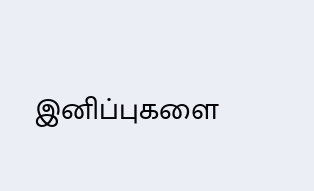இனிப்புகளை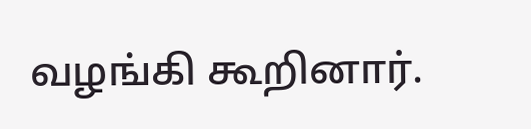வழங்கி கூறினார்.